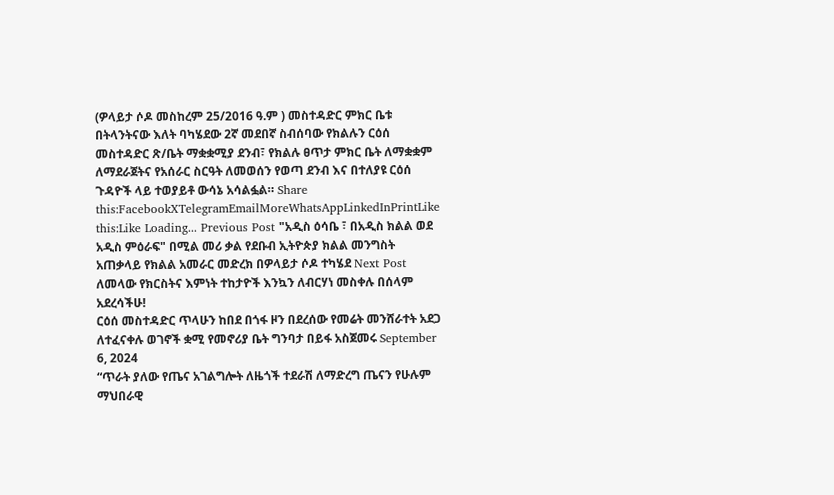(ዎላይታ ሶዶ መስከረም 25/2016 ዓ.ም ) መስተዳድር ምክር ቤቱ በትላንትናው እለት ባካሄደው 2ኛ መደበኛ ስብሰባው የክልሉን ርዕሰ መስተዳድር ጽ/ቤት ማቋቋሚያ ደንብ፣ የክልሉ ፀጥታ ምክር ቤት ለማቋቋም ለማደራጀትና የአሰራር ስርዓት ለመወሰን የወጣ ደንብ እና በተለያዩ ርዕሰ ጉዳዮች ላይ ተወያይቶ ውሳኔ አሳልፏል። Share this:FacebookXTelegramEmailMoreWhatsAppLinkedInPrintLike this:Like Loading... Previous Post "አዲስ ዕሳቤ ፣ በአዲስ ክልል ወደ አዲስ ምዕራፍ" በሚል መሪ ቃል የደቡብ ኢትዮጵያ ክልል መንግስት አጠቃላይ የክልል አመራር መድረክ በዎላይታ ሶዶ ተካሄደ Next Post ለመላው የክርስትና እምነት ተከታዮች እንኳን ለብርሃነ መስቀሉ በሰላም አደረሳችሁ!
ርዕሰ መስተዳድር ጥላሁን ከበደ በጎፋ ዞን በደረሰው የመሬት መንሸራተት አደጋ ለተፈናቀሉ ወገኖች ቋሚ የመኖሪያ ቤት ግንባታ በይፋ አስጀመሩ September 6, 2024
“ጥራት ያለው የጤና አገልግሎት ለዜጎች ተደራሽ ለማድረግ ጤናን የሁሉም ማህበራዊ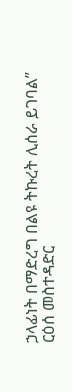ኃላፊነት በማድረግ በልዩ ትኩረት ሊሰራ ይገባል” ርዕሰ መስተዳድር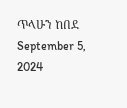ጥላሁን ከበደ September 5, 2024